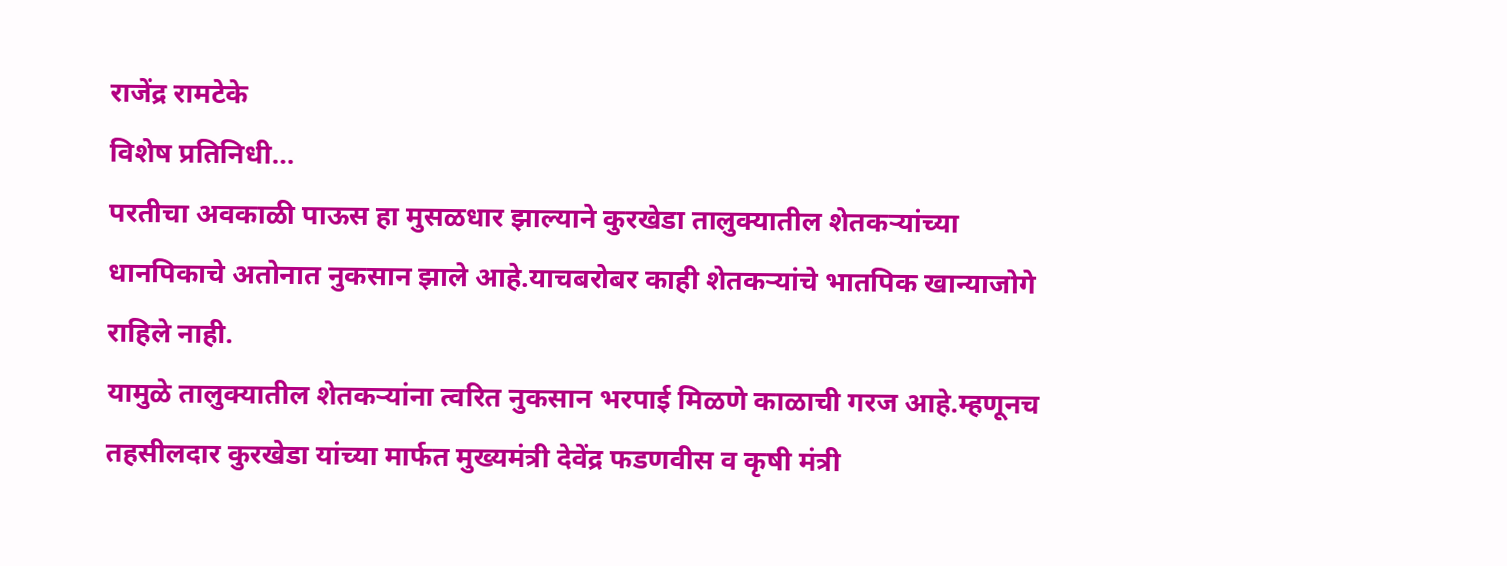राजेंद्र रामटेके
विशेष प्रतिनिधी…
परतीचा अवकाळी पाऊस हा मुसळधार झाल्याने कुरखेडा तालुक्यातील शेतकऱ्यांच्या धानपिकाचे अतोनात नुकसान झाले आहे.याचबरोबर काही शेतकऱ्यांचे भातपिक खान्याजोगे राहिले नाही.
यामुळे तालुक्यातील शेतकऱ्यांना त्वरित नुकसान भरपाई मिळणे काळाची गरज आहे.म्हणूनच तहसीलदार कुरखेडा यांच्या मार्फत मुख्यमंत्री देवेंद्र फडणवीस व कृषी मंत्री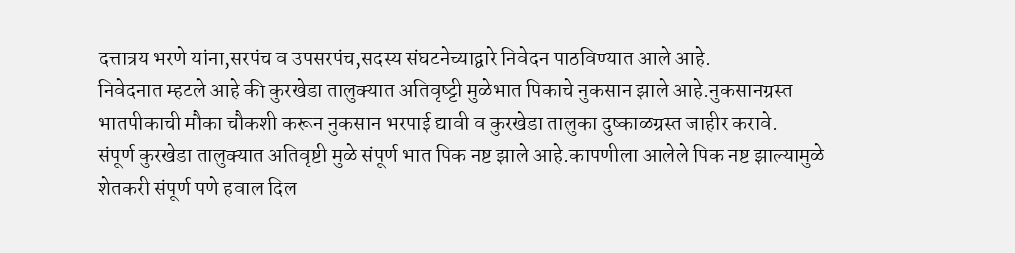दत्तात्रय भरणे यांना,सरपंच व उपसरपंच,सदस्य संघटनेच्याद्वारे निवेदन पाठविण्यात आले आहे.
निवेदनात म्हटले आहे की कुरखेडा तालुक्यात अतिवृष्ट्टी मुळेभात पिकाचे नुकसान झाले आहे.नुकसानग्रस्त भातपीकाची मौका चौकशी करून नुकसान भरपाई द्यावी व कुरखेडा तालुका दुष्काळग्रस्त जाहीर करावे.
संपूर्ण कुरखेडा तालुक्यात अतिवृष्टी मुळे संपूर्ण भात पिक नष्ट झाले आहे.कापणीला आलेले पिक नष्ट झाल्यामुळे शेतकरी संपूर्ण पणे हवाल दिल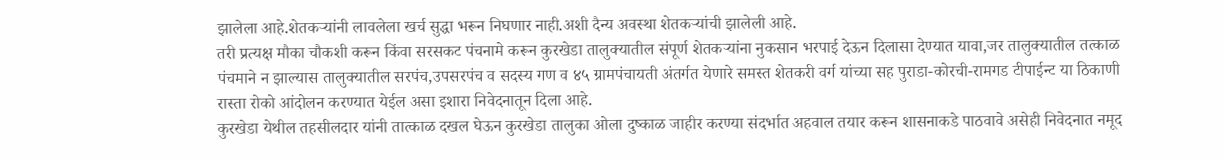झालेला आहे.शेतकऱ्यांनी लावलेला खर्च सुद्धा भरून निघणार नाही.अशी दैन्य अवस्था शेतकऱ्यांची झालेली आहे.
तरी प्रत्यक्ष मौका चौकशी करून किंवा सरसकट पंचनामे करून कुरखेडा तालुक्यातील संपूर्ण शेतकऱ्यांना नुकसान भरपाई देऊन दिलासा देण्यात यावा,जर तालुक्यातील तत्काळ पंचमाने न झाल्यास तालुक्यातील सरपंच,उपसरपंच व सदस्य गण व ४५ ग्रामपंचायती अंतर्गत येणारे समस्त शेतकरी वर्ग यांच्या सह पुराडा-कोरची-रामगड टीपाईन्ट या ठिकाणी रास्ता रोको आंदोलन करण्यात येईल असा इशारा निवेदनातून दिला आहे.
कुरखेडा येथील तहसीलदार यांनी तात्काळ दखल घेऊन कुरखेडा तालुका ओला दुष्काळ जाहीर करण्या संदर्भात अहवाल तयार करून शासनाकडे पाठवावे असेही निवेदनात नमूद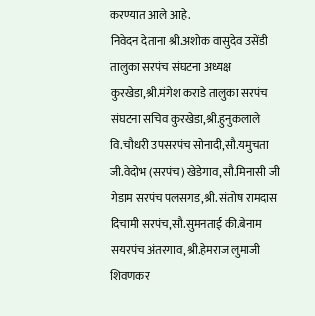करण्यात आले आहे.
निवेदन देताना श्री.अशोक वासुदेव उसेंडी तालुका सरपंच संघटना अध्यक्ष कुरखेडा,श्री.मंगेश कराडे तालुका सरपंच संघटना सचिव कुरखेडा,श्री.हुनुकलाले वि.चौधरी उपसरपंच सोनादी,सौ.यमुचता जी.वेदोभ (सरपंच) खेडेगाव,सौ.मिनासी जी गेडाम सरपंच पलसगड,श्री. संतोष रामदास दिचामी सरपंच,सौ.सुमनताई की.बेनाम सयरपंच अंतरगाव,श्री.हेमराज लुमाजी शिवणकर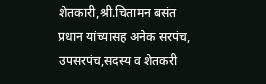शेतकारी,श्री.चितामन बसंत प्रधान यांच्यासह अनेक सरपंच, उपसरपंच,सदस्य व शेतकरी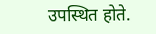उपस्थित होते.